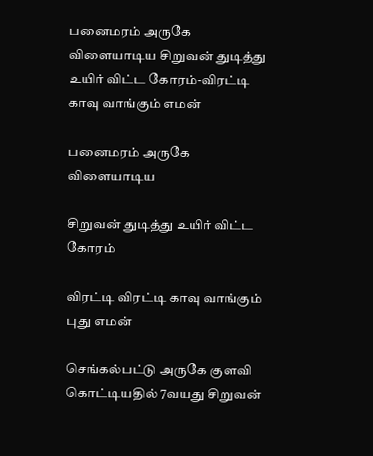பனைமரம் அருகே விளையாடிய சிறுவன் துடித்து உயிர் விட்ட கோரம்-விரட்டி காவு வாங்கும் எமன்

பனைமரம் அருகே விளையாடிய

சிறுவன் துடித்து உயிர் விட்ட கோரம்

விரட்டி விரட்டி காவு வாங்கும் புது எமன்

செங்கல்பட்டு அருகே குளவி கொட்டியதில் 7வயது சிறுவன்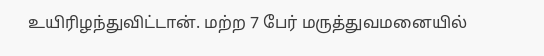உயிரிழந்துவிட்டான். மற்ற 7 பேர் மருத்துவமனையில்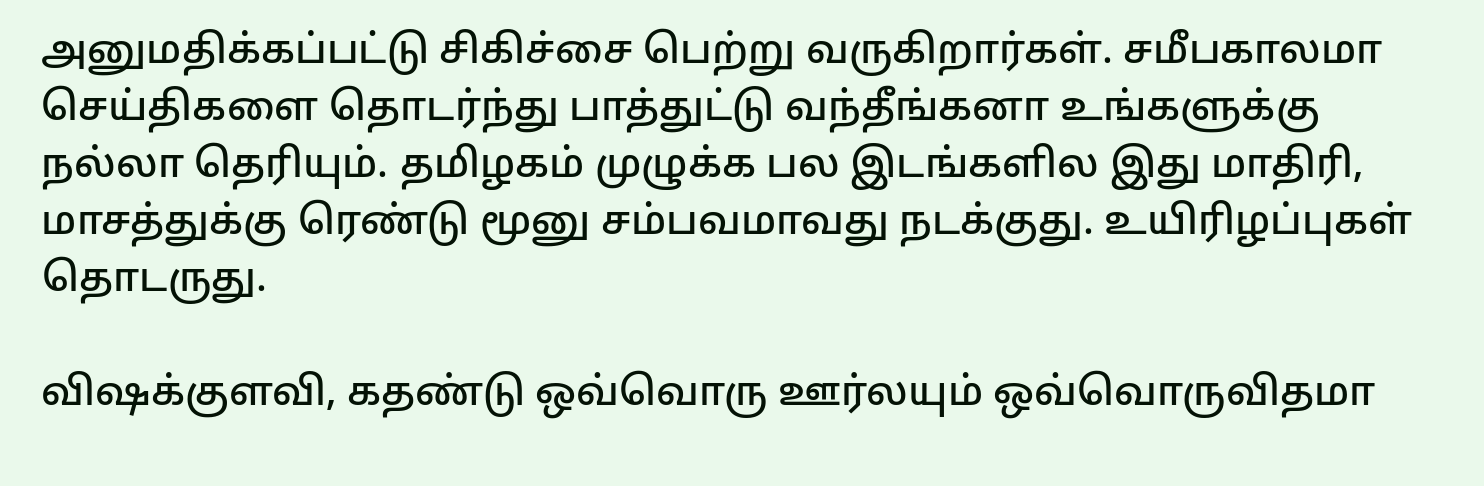அனுமதிக்கப்பட்டு சிகிச்சை பெற்று வருகிறார்கள். சமீபகாலமா செய்திகளை தொடர்ந்து பாத்துட்டு வந்தீங்கனா உங்களுக்கு நல்லா தெரியும். தமிழகம் முழுக்க பல இடங்களில இது மாதிரி, மாசத்துக்கு ரெண்டு மூனு சம்பவமாவது நடக்குது. உயிரிழப்புகள் தொடருது.

விஷக்குளவி, கதண்டு ஒவ்வொரு ஊர்லயும் ஒவ்வொருவிதமா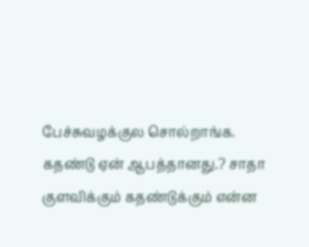பேச்சுவழக்குல சொல்றாங்க. கதண்டு ஏன் ஆபத்தானது.? சாதா குளவிக்கும் கதண்டுக்கும் என்ன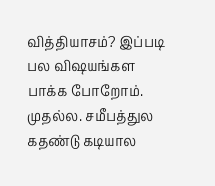வித்தியாசம்? இப்படி பல விஷயங்கள பாக்க போறோம். முதல்ல. சமீபத்துல கதண்டு கடியால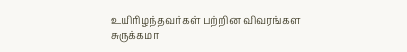உயிரிழந்தவர்கள் பற்றின விவரங்கள சுருக்கமா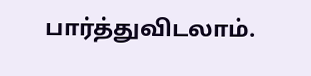பார்த்துவிடலாம்.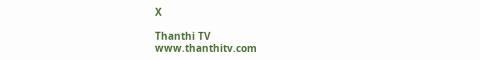X

Thanthi TV
www.thanthitv.com